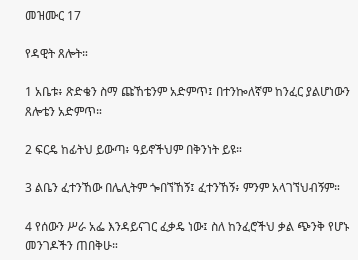መዝሙር 17

የዳዊት ጸሎት።

1 አቤቱ፥ ጽድቄን ስማ ጩኸቴንም አድምጥ፤ በተንኰለኛም ከንፈር ያልሆነውን ጸሎቴን አድምጥ።

2 ፍርዴ ከፊትህ ይውጣ፥ ዓይኖችህም በቅንነት ይዩ።

3 ልቤን ፈተንኸው በሌሊትም ጐበኘኸኝ፤ ፈተንኸኝ፥ ምንም አላገኘህብኝም።

4 የሰውን ሥራ አፌ እንዳይናገር ፈቃዴ ነው፤ ስለ ከንፈሮችህ ቃል ጭንቅ የሆኑ መንገዶችን ጠበቅሁ።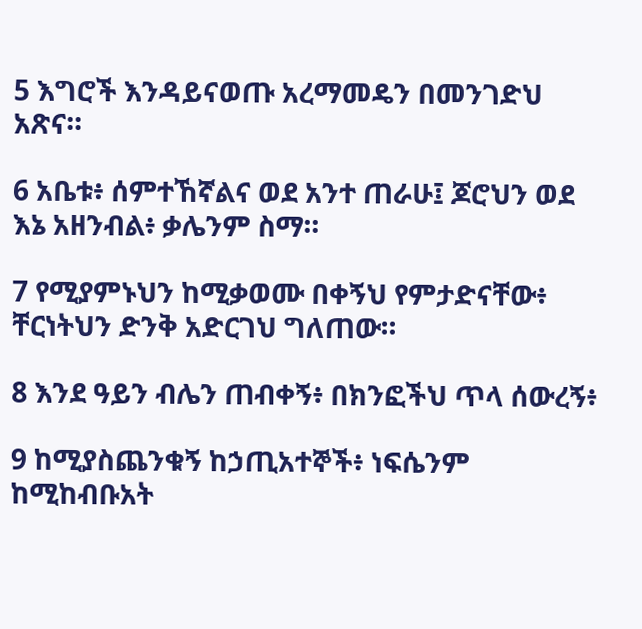5 እግሮች እንዳይናወጡ አረማመዴን በመንገድህ አጽና።

6 አቤቱ፥ ሰምተኸኛልና ወደ አንተ ጠራሁ፤ ጆሮህን ወደ እኔ አዘንብል፥ ቃሌንም ስማ።

7 የሚያምኑህን ከሚቃወሙ በቀኝህ የምታድናቸው፥ ቸርነትህን ድንቅ አድርገህ ግለጠው።

8 እንደ ዓይን ብሌን ጠብቀኝ፥ በክንፎችህ ጥላ ሰውረኝ፥

9 ከሚያስጨንቁኝ ከኃጢአተኞች፥ ነፍሴንም ከሚከብቡአት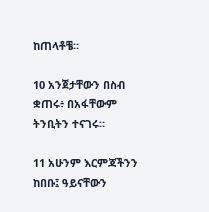ከጠላቶቼ።

10 አንጀታቸውን በስብ ቋጠሩ፥ በአፋቸውም ትንቢትን ተናገሩ።

11 አሁንም እርምጃችንን ከበቡ፤ ዓይናቸውን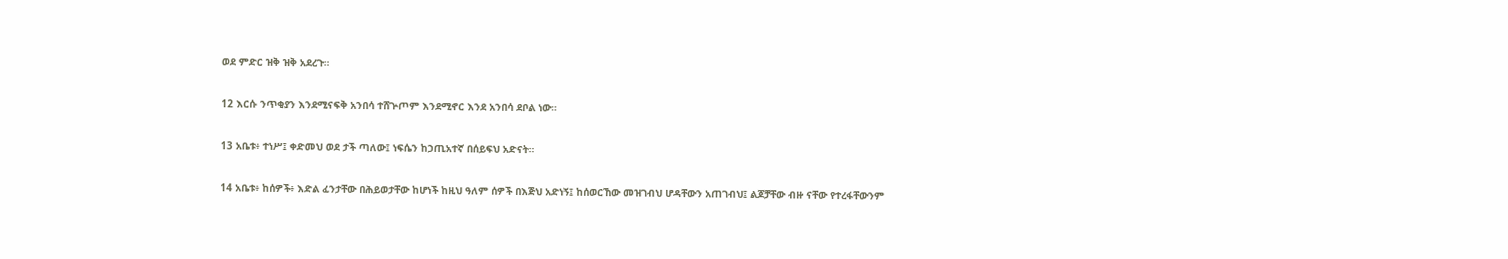ወደ ምድር ዝቅ ዝቅ አደረጉ።

12 እርሱ ንጥቂያን እንደሚናፍቅ አንበሳ ተሸጕጦም እንደሚኖር እንደ አንበሳ ደቦል ነው።

13 አቤቱ፥ ተነሥ፤ ቀድመህ ወደ ታች ጣለው፤ ነፍሴን ከኃጢአተኛ በሰይፍህ አድናት።

14 አቤቱ፥ ከሰዎች፥ እድል ፈንታቸው በሕይወታቸው ከሆነች ከዚህ ዓለም ሰዎች በእጅህ አድነኝ፤ ከሰወርኸው መዝገብህ ሆዳቸውን አጠገብህ፤ ልጆቻቸው ብዙ ናቸው የተረፋቸውንም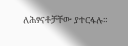ለሕፃናቶቻቸው ያተርፋሉ።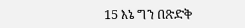15 እኔ ግን በጽድቅ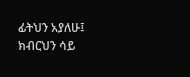ፊትህን አያለሁ፤ ክብርህን ሳይ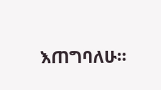እጠግባለሁ።